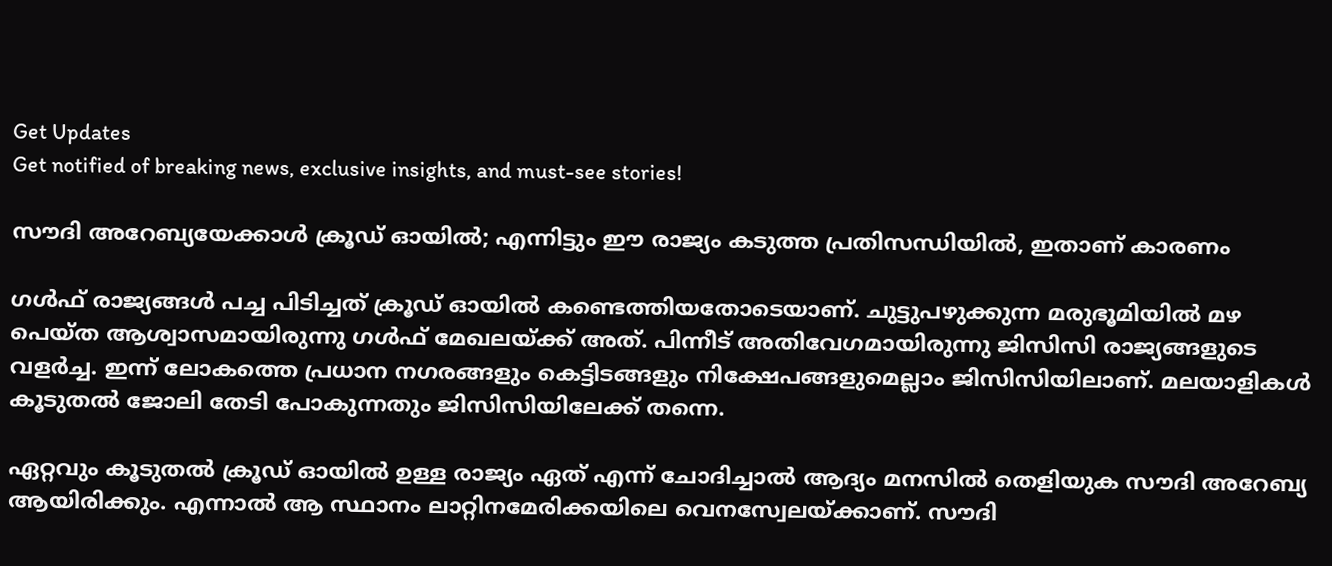Get Updates
Get notified of breaking news, exclusive insights, and must-see stories!

സൗദി അറേബ്യയേക്കാള്‍ ക്രൂഡ് ഓയില്‍; എന്നിട്ടും ഈ രാജ്യം കടുത്ത പ്രതിസന്ധിയില്‍, ഇതാണ് കാരണം

ഗള്‍ഫ് രാജ്യങ്ങള്‍ പച്ച പിടിച്ചത് ക്രൂഡ് ഓയില്‍ കണ്ടെത്തിയതോടെയാണ്. ചുട്ടുപഴുക്കുന്ന മരുഭൂമിയില്‍ മഴ പെയ്ത ആശ്വാസമായിരുന്നു ഗള്‍ഫ് മേഖലയ്ക്ക് അത്. പിന്നീട് അതിവേഗമായിരുന്നു ജിസിസി രാജ്യങ്ങളുടെ വളര്‍ച്ച. ഇന്ന് ലോകത്തെ പ്രധാന നഗരങ്ങളും കെട്ടിടങ്ങളും നിക്ഷേപങ്ങളുമെല്ലാം ജിസിസിയിലാണ്. മലയാളികള്‍ കൂടുതല്‍ ജോലി തേടി പോകുന്നതും ജിസിസിയിലേക്ക് തന്നെ.

ഏറ്റവും കൂടുതല്‍ ക്രൂഡ് ഓയില്‍ ഉള്ള രാജ്യം ഏത് എന്ന് ചോദിച്ചാല്‍ ആദ്യം മനസില്‍ തെളിയുക സൗദി അറേബ്യ ആയിരിക്കും. എന്നാല്‍ ആ സ്ഥാനം ലാറ്റിനമേരിക്കയിലെ വെനസ്വേലയ്ക്കാണ്. സൗദി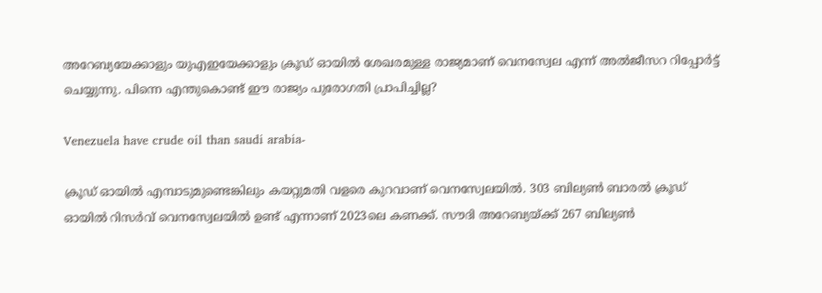അറേബ്യയേക്കാളും യുഎഇയേക്കാളും ക്രൂഡ് ഓയില്‍ ശേഖരമുള്ള രാജ്യമാണ് വെനസ്വേല എന്ന് അല്‍ജീസറ റിപ്പോര്‍ട്ട് ചെയ്യുന്നു. പിന്നെ എന്തുകൊണ്ട് ഈ രാജ്യം പുരോഗതി പ്രാപിച്ചില്ല?

Venezuela have crude oil than saudi arabia-

ക്രൂഡ് ഓയില്‍ എമ്പാടുമുണ്ടെങ്കിലും കയറ്റുമതി വളരെ കുറവാണ് വെനസ്വേലയില്‍. 303 ബില്യണ്‍ ബാരല്‍ ക്രൂഡ് ഓയില്‍ റിസര്‍വ് വെനസ്വേലയില്‍ ഉണ്ട് എന്നാണ് 2023ലെ കണക്ക്. സൗദി അറേബ്യയ്ക്ക് 267 ബില്യണ്‍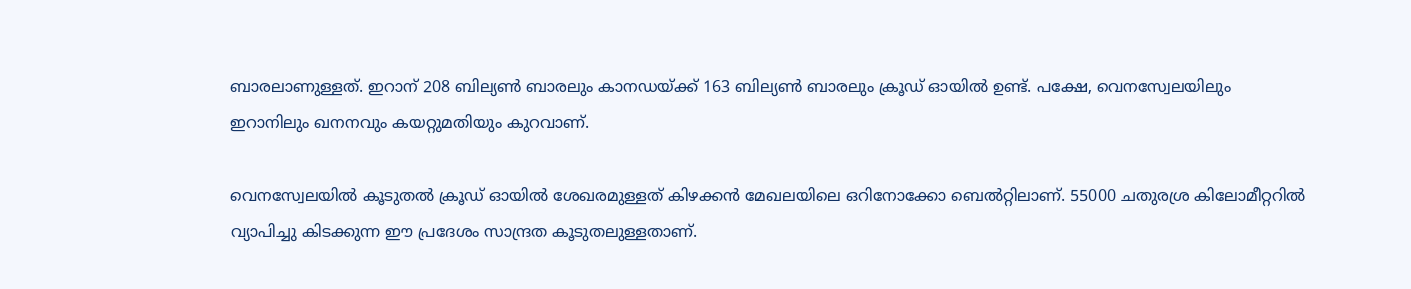ബാരലാണുള്ളത്. ഇറാന് 208 ബില്യണ്‍ ബാരലും കാനഡയ്ക്ക് 163 ബില്യണ്‍ ബാരലും ക്രൂഡ് ഓയില്‍ ഉണ്ട്. പക്ഷേ, വെനസ്വേലയിലും ഇറാനിലും ഖനനവും കയറ്റുമതിയും കുറവാണ്.

വെനസ്വേലയില്‍ കൂടുതല്‍ ക്രൂഡ് ഓയില്‍ ശേഖരമുള്ളത് കിഴക്കന്‍ മേഖലയിലെ ഒറിനോക്കോ ബെല്‍റ്റിലാണ്. 55000 ചതുരശ്ര കിലോമീറ്ററില്‍ വ്യാപിച്ചു കിടക്കുന്ന ഈ പ്രദേശം സാന്ദ്രത കൂടുതലുള്ളതാണ്.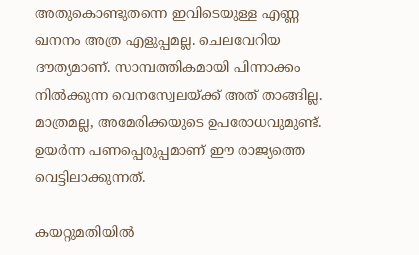അതുകൊണ്ടുതന്നെ ഇവിടെയുള്ള എണ്ണ ഖനനം അത്ര എളുപ്പമല്ല. ചെലവേറിയ ദൗത്യമാണ്. സാമ്പത്തികമായി പിന്നാക്കം നില്‍ക്കുന്ന വെനസ്വേലയ്ക്ക് അത് താങ്ങില്ല. മാത്രമല്ല, അമേരിക്കയുടെ ഉപരോധവുമുണ്ട്. ഉയര്‍ന്ന പണപ്പെരുപ്പമാണ് ഈ രാജ്യത്തെ വെട്ടിലാക്കുന്നത്.

കയറ്റുമതിയില്‍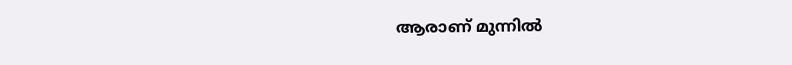ആരാണ് മുന്നില്‍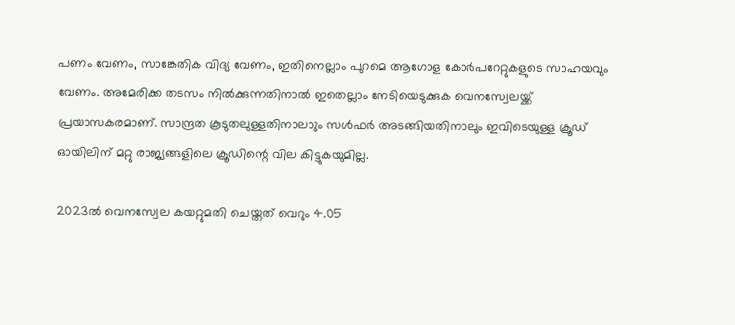പണം വേണം, സാങ്കേതിക വിദ്യ വേണം, ഇതിനെല്ലാം പുറമെ ആഗോള കോര്‍പറേറ്റുകളുടെ സാഹയവും വേണം. അമേരിക്ക തടസം നില്‍ക്കുന്നതിനാല്‍ ഇതെല്ലാം നേടിയെടുക്കുക വെനസ്വേലയ്ക്ക് പ്രയാസകരമാണ്. സാന്ദ്രത കൂടുതലുള്ളതിനാലാും സള്‍ഫര്‍ അടങ്ങിയതിനാലും ഇവിടെയുള്ള ക്രൂഡ് ഓയിലിന് മറ്റു രാജ്യങ്ങളിലെ ക്രൂഡിന്റെ വില കിട്ടുകയുമില്ല.

2023ല്‍ വെനസ്വേല കയറ്റുമതി ചെയ്തത് വെറും 4.05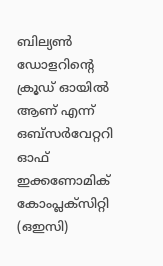ബില്യണ്‍ ഡോളറിന്റെ ക്രൂഡ് ഓയില്‍ ആണ് എന്ന് ഒബ്‌സര്‍വേറ്ററി ഓഫ് ഇക്കണോമിക് കോംപ്ലക്‌സിറ്റി (ഒഇസി)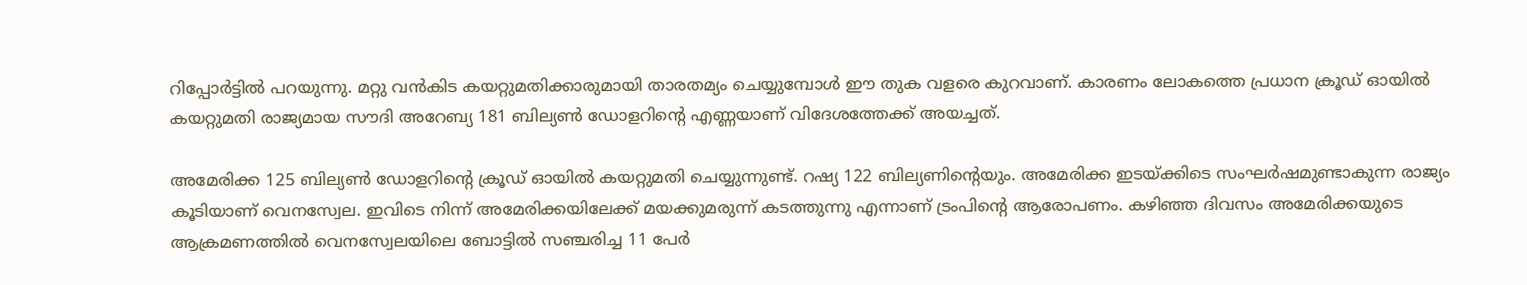റിപ്പോര്‍ട്ടില്‍ പറയുന്നു. മറ്റു വന്‍കിട കയറ്റുമതിക്കാരുമായി താരതമ്യം ചെയ്യുമ്പോള്‍ ഈ തുക വളരെ കുറവാണ്. കാരണം ലോകത്തെ പ്രധാന ക്രൂഡ് ഓയില്‍ കയറ്റുമതി രാജ്യമായ സൗദി അറേബ്യ 181 ബില്യണ്‍ ഡോളറിന്റെ എണ്ണയാണ് വിദേശത്തേക്ക് അയച്ചത്.

അമേരിക്ക 125 ബില്യണ്‍ ഡോളറിന്റെ ക്രൂഡ് ഓയില്‍ കയറ്റുമതി ചെയ്യുന്നുണ്ട്. റഷ്യ 122 ബില്യണിന്റെയും. അമേരിക്ക ഇടയ്ക്കിടെ സംഘര്‍ഷമുണ്ടാകുന്ന രാജ്യം കൂടിയാണ് വെനസ്വേല. ഇവിടെ നിന്ന് അമേരിക്കയിലേക്ക് മയക്കുമരുന്ന് കടത്തുന്നു എന്നാണ് ട്രംപിന്റെ ആരോപണം. കഴിഞ്ഞ ദിവസം അമേരിക്കയുടെ ആക്രമണത്തില്‍ വെനസ്വേലയിലെ ബോട്ടില്‍ സഞ്ചരിച്ച 11 പേര്‍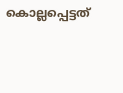കൊല്ലപ്പെട്ടത്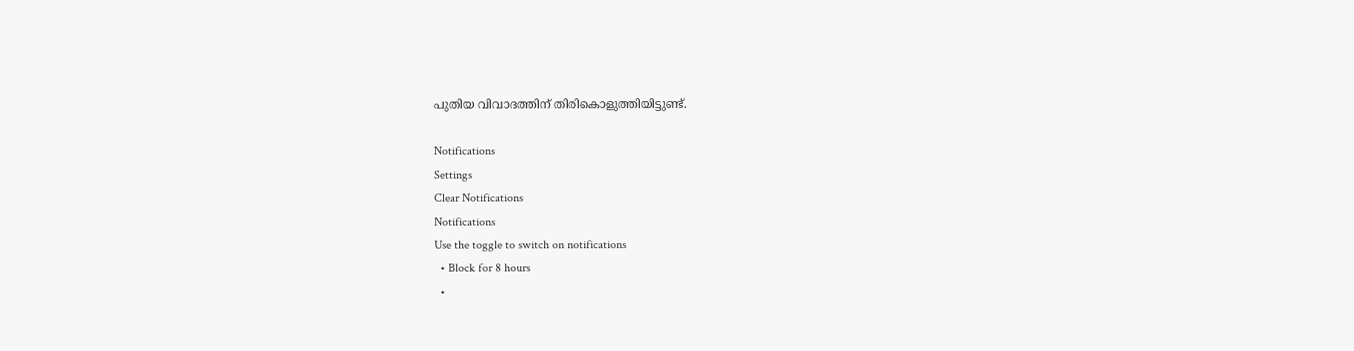പുതിയ വിവാദത്തിന് തിരികൊളുത്തിയിട്ടുണ്ട്.

Notifications
Settings
Clear Notifications
Notifications
Use the toggle to switch on notifications
  • Block for 8 hours
  •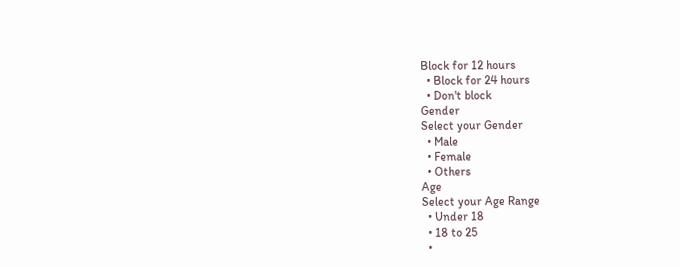Block for 12 hours
  • Block for 24 hours
  • Don't block
Gender
Select your Gender
  • Male
  • Female
  • Others
Age
Select your Age Range
  • Under 18
  • 18 to 25
  •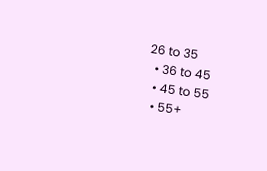26 to 35
  • 36 to 45
  • 45 to 55
  • 55+